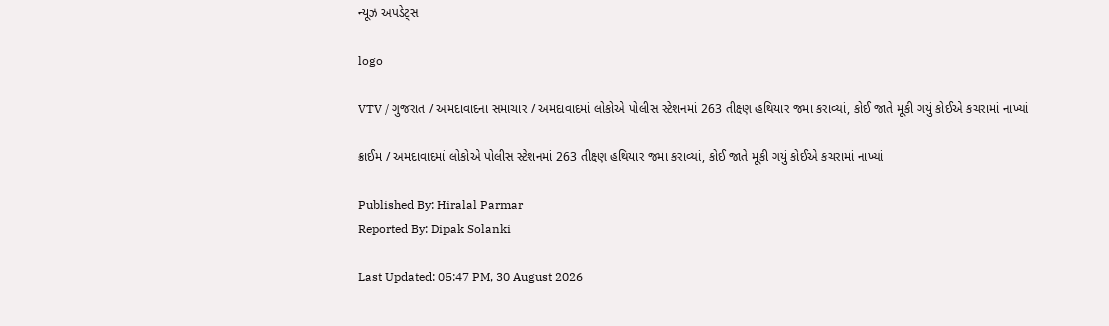ન્યૂઝ અપડેટ્સ

logo

VTV / ગુજરાત / અમદાવાદના સમાચાર / અમદાવાદમાં લોકોએ પોલીસ સ્ટેશનમાં 263 તીક્ષ્ણ હથિયાર જમા કરાવ્યાં, કોઈ જાતે મૂકી ગયું કોઈએ કચરામાં નાખ્યાં

ક્રાઈમ / અમદાવાદમાં લોકોએ પોલીસ સ્ટેશનમાં 263 તીક્ષ્ણ હથિયાર જમા કરાવ્યાં, કોઈ જાતે મૂકી ગયું કોઈએ કચરામાં નાખ્યાં

Published By: Hiralal Parmar
Reported By: Dipak Solanki

Last Updated: 05:47 PM, 30 August 2026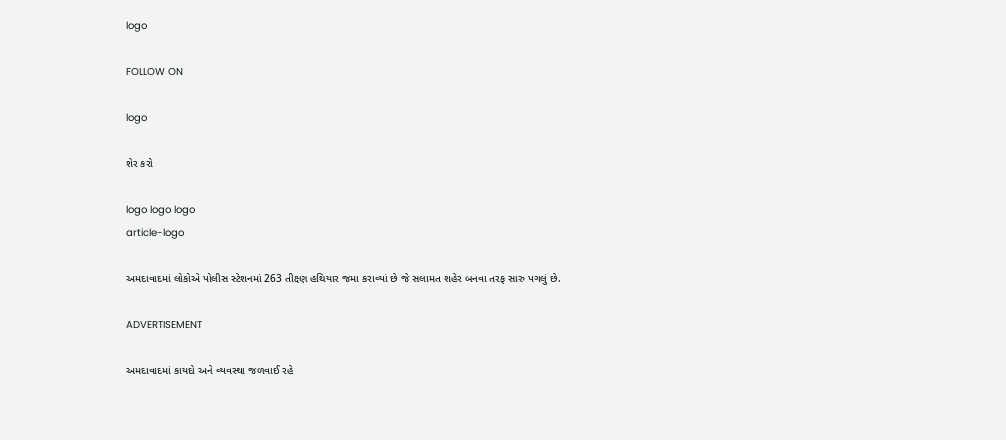logo

FOLLOW ON

logo

શેર કરો

logo logo logo
article-logo

અમદાવાદમાં લોકોએ પોલીસ સ્ટેશનમાં 263 તીક્ષ્ણ હથિયાર જમા કરાવ્યાં છે જે સલામત શહેર બનવા તરફ સારુ પગલું છે.

ADVERTISEMENT

અમદાવાદમાં કાયદો અને વ્યવસ્થા જળવાઈ રહે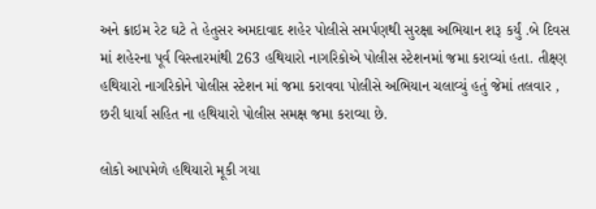અને ક્રાઇમ રેટ ઘટે તે હેતુસર અમદાવાદ શહેર પોલીસે સમર્પણથી સુરક્ષા અભિયાન શરૂ કર્યું .બે દિવસ માં શહેરના પૂર્વ વિસ્તારમાંથી 263 હથિયારો નાગરિકોએ પોલીસ સ્ટેશનમાં જમા કરાવ્યાં હતા. તીક્ષ્ણ હથિયારો નાગરિકોને પોલીસ સ્ટેશન માં જમા કરાવવા પોલીસે અભિયાન ચલાવ્યું હતું જેમાં તલવાર , છરી ધાર્યા સહિત ના હથિયારો પોલીસ સમક્ષ જમા કરાવ્યા છે.

લોકો આપમેળે હથિયારો મૂકી ગયા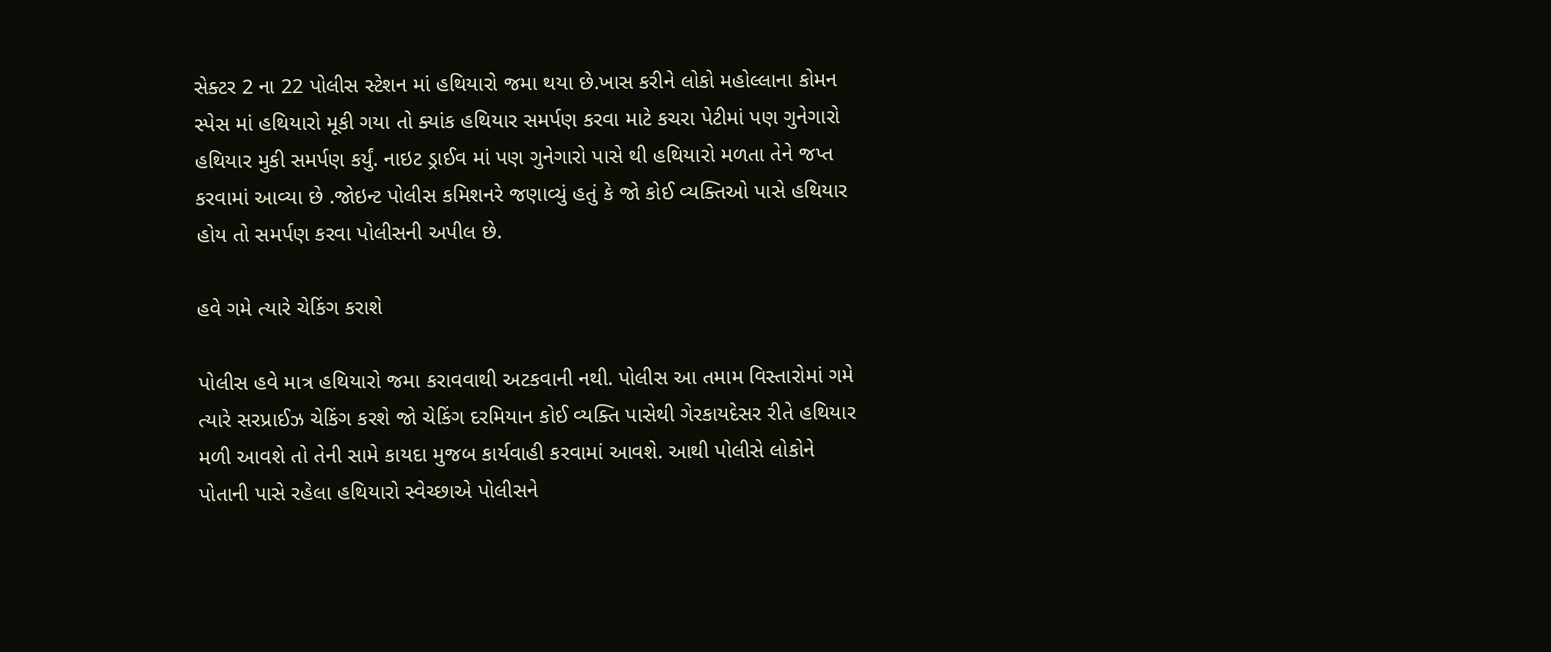સેક્ટર 2 ના 22 પોલીસ સ્ટેશન માં હથિયારો જમા થયા છે.ખાસ કરીને લોકો મહોલ્લાના કોમન સ્પેસ માં હથિયારો મૂકી ગયા તો ક્યાંક હથિયાર સમર્પણ કરવા માટે કચરા પેટીમાં પણ ગુનેગારો હથિયાર મુકી સમર્પણ કર્યું. નાઇટ ડ્રાઈવ માં પણ ગુનેગારો પાસે થી હથિયારો મળતા તેને જપ્ત કરવામાં આવ્યા છે .જોઇન્ટ પોલીસ કમિશનરે જણાવ્યું હતું કે જો કોઈ વ્યક્તિઓ પાસે હથિયાર હોય તો સમર્પણ કરવા પોલીસની અપીલ છે.

હવે ગમે ત્યારે ચેકિંગ કરાશે

પોલીસ હવે માત્ર હથિયારો જમા કરાવવાથી અટકવાની નથી. પોલીસ આ તમામ વિસ્તારોમાં ગમે ત્યારે સરપ્રાઈઝ ચેકિંગ કરશે જો ચેકિંગ દરમિયાન કોઈ વ્યક્તિ પાસેથી ગેરકાયદેસર રીતે હથિયાર મળી આવશે તો તેની સામે કાયદા મુજબ કાર્યવાહી કરવામાં આવશે. આથી પોલીસે લોકોને પોતાની પાસે રહેલા હથિયારો સ્વેચ્છાએ પોલીસને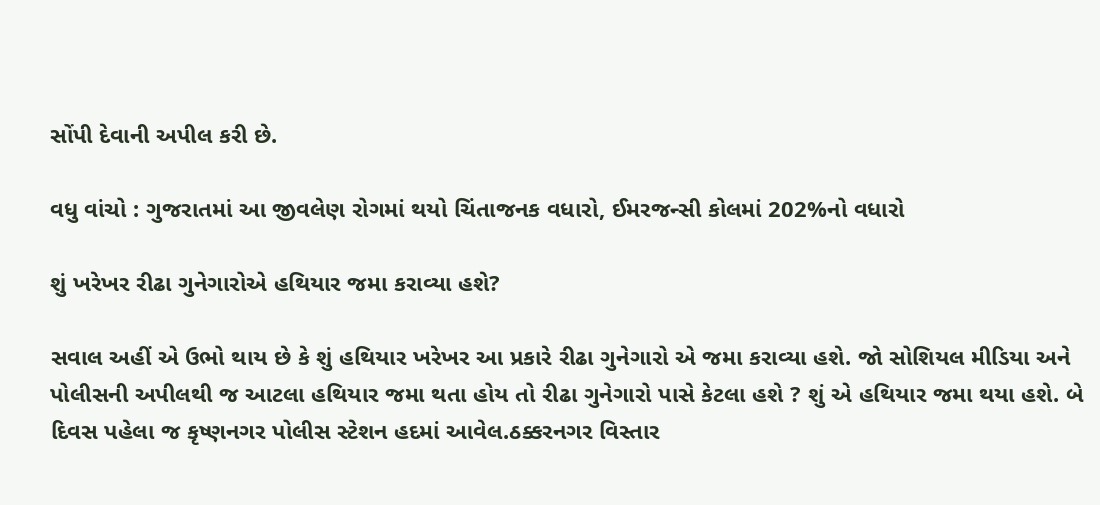સોંપી દેવાની અપીલ કરી છે.

વધુ વાંચો : ગુજરાતમાં આ જીવલેણ રોગમાં થયો ચિંતાજનક વધારો, ઈમરજન્સી કોલમાં 202%નો વધારો

શું ખરેખર રીઢા ગુનેગારોએ હથિયાર જમા કરાવ્યા હશે?

સવાલ અહીં એ ઉભો થાય છે કે શું હથિયાર ખરેખર આ પ્રકારે રીઢા ગુનેગારો એ જમા કરાવ્યા હશે. જો સોશિયલ મીડિયા અને પોલીસની અપીલથી જ આટલા હથિયાર જમા થતા હોય તો રીઢા ગુનેગારો પાસે કેટલા હશે ? શું એ હથિયાર જમા થયા હશે. બે દિવસ પહેલા જ કૃષ્ણનગર પોલીસ સ્ટેશન હદમાં આવેલ.ઠક્કરનગર વિસ્તાર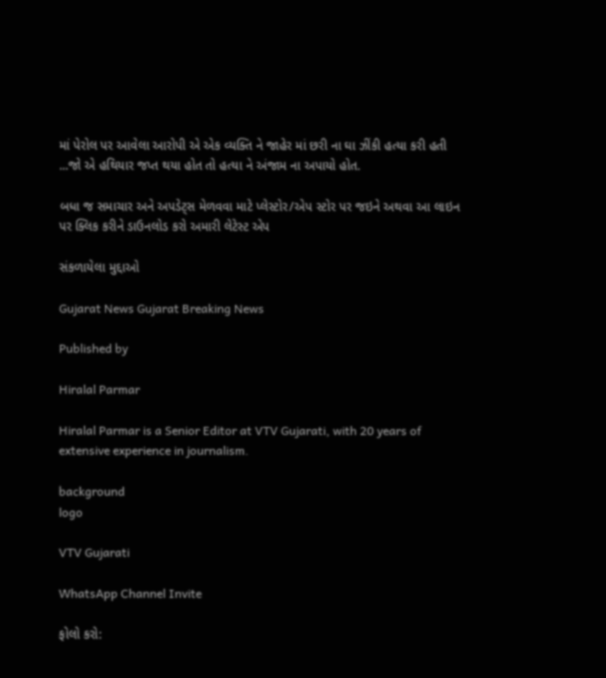માં પેરોલ પર આવેલા આરોપી એ એક વ્યક્તિ ને જાહેર માં છરી ના ઘા ઝીંકી હત્યા કરી હતી ...જો એ હથિયાર જપ્ત થયા હોત તો હત્યા ને અંજામ ના અપાયો હોત.

બધા જ સમાચાર અને અપડેટ્સ મેળવવા માટે પ્લેસ્ટોર/એપ સ્ટોર પર જઇને અથવા આ લાઇન પર ક્લિક કરીને ડાઉનલોડ કરો અમારી લેટેસ્ટ એપ

સંકળાયેલા મુદ્દાઓ

Gujarat News Gujarat Breaking News

Published by

Hiralal Parmar

Hiralal Parmar is a Senior Editor at VTV Gujarati, with 20 years of extensive experience in journalism.

background
logo

VTV Gujarati

WhatsApp Channel Invite

ફોલો કરો: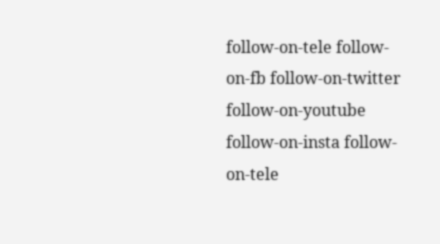follow-on-tele follow-on-fb follow-on-twitter follow-on-youtube follow-on-insta follow-on-tele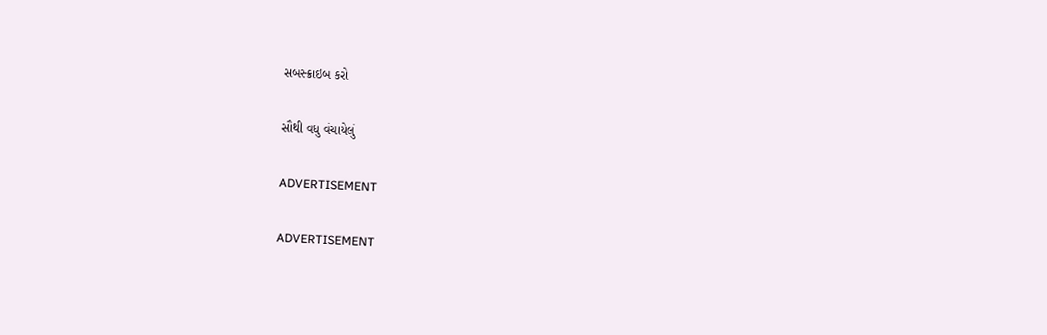સબસ્ક્રાઇબ કરો

સૌથી વધુ વંચાયેલું

ADVERTISEMENT

ADVERTISEMENT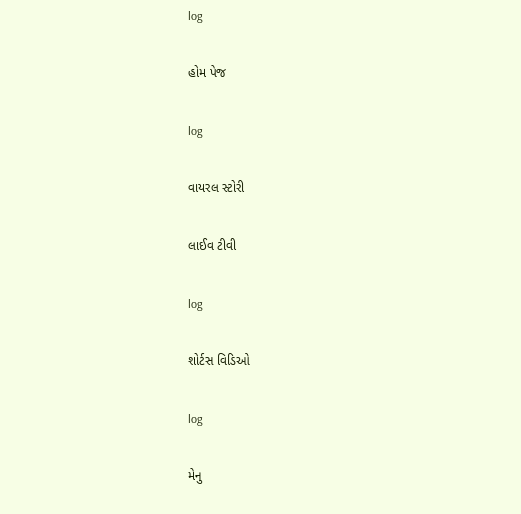log

હોમ પેજ

log

વાયરલ સ્ટોરી

લાઈવ ટીવી

log

શોર્ટસ વિડિઓ

log

મેનુ